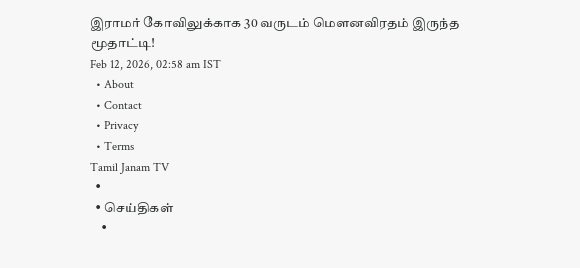இராமர் கோவிலுக்காக 30 வருடம் மௌனவிரதம் இருந்த மூதாட்டி!
Feb 12, 2026, 02:58 am IST
  • About
  • Contact
  • Privacy
  • Terms
Tamil Janam TV
  •
  • செய்திகள்
    •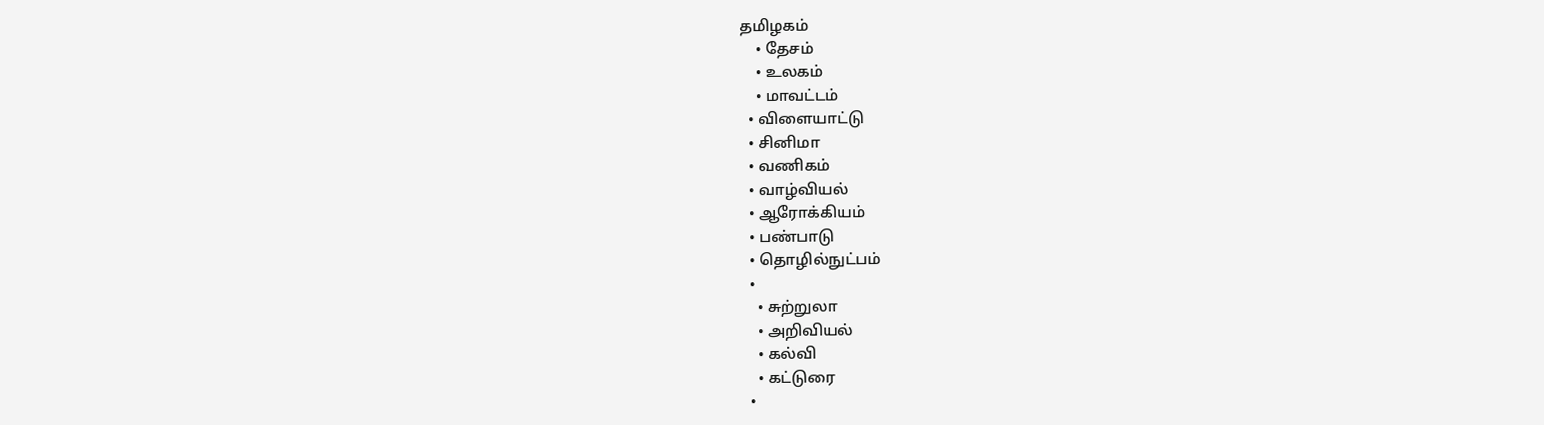தமிழகம்
    • தேசம்
    • உலகம்
    • மாவட்டம்
  • விளையாட்டு
  • சினிமா
  • வணிகம்
  • வாழ்வியல்
  • ஆரோக்கியம்
  • பண்பாடு
  • தொழில்நுட்பம்
  •
    • சுற்றுலா
    • அறிவியல்
    • கல்வி
    • கட்டுரை
  •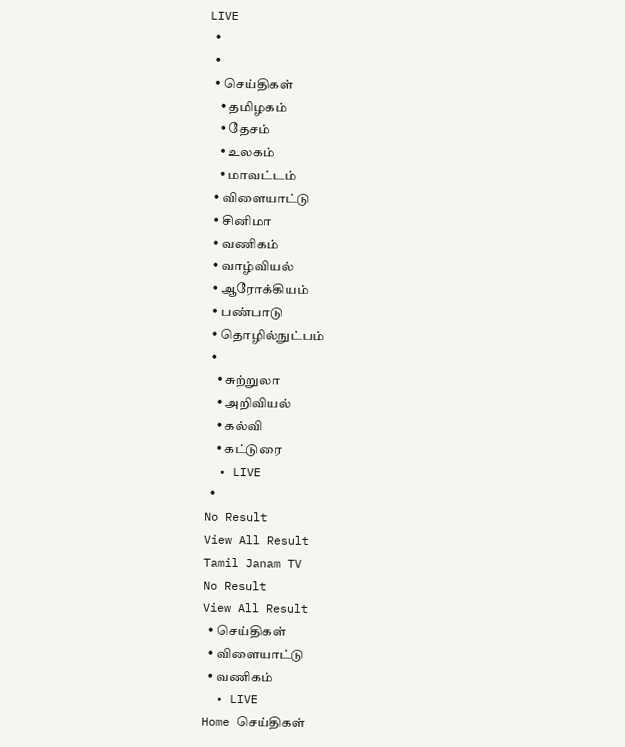LIVE
  •
  •
  • செய்திகள்
    • தமிழகம்
    • தேசம்
    • உலகம்
    • மாவட்டம்
  • விளையாட்டு
  • சினிமா
  • வணிகம்
  • வாழ்வியல்
  • ஆரோக்கியம்
  • பண்பாடு
  • தொழில்நுட்பம்
  •
    • சுற்றுலா
    • அறிவியல்
    • கல்வி
    • கட்டுரை
  • LIVE
  •
No Result
View All Result
Tamil Janam TV
No Result
View All Result
  • செய்திகள்
  • விளையாட்டு
  • வணிகம்
  • LIVE
Home செய்திகள்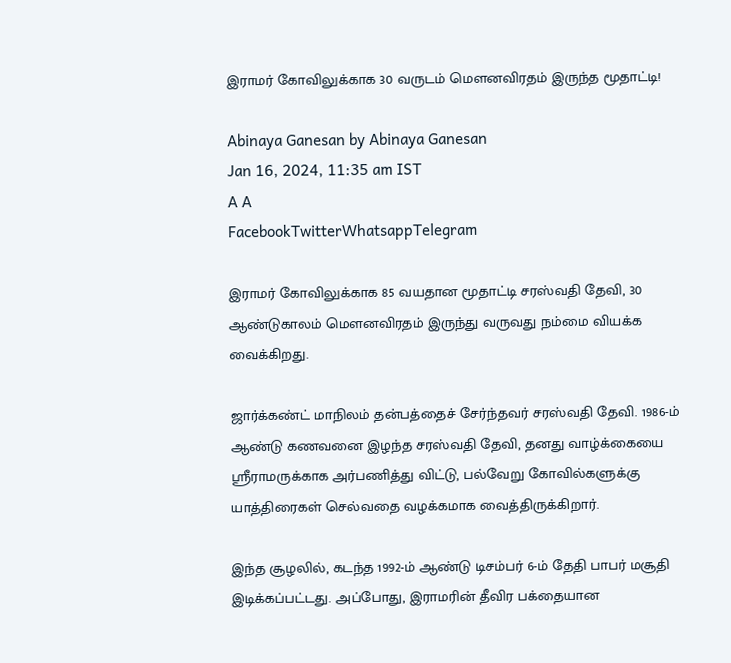இராமர் கோவிலுக்காக 30 வருடம் மௌனவிரதம் இருந்த மூதாட்டி!

Abinaya Ganesan by Abinaya Ganesan
Jan 16, 2024, 11:35 am IST
A A
FacebookTwitterWhatsappTelegram

இராமர் கோவிலுக்காக 85 வயதான மூதாட்டி சரஸ்வதி தேவி, 30 ஆண்டுகாலம் மௌனவிரதம் இருந்து வருவது நம்மை வியக்க வைக்கிறது.

ஜார்க்கண்ட் மாநிலம் தன்பத்தைச் சேர்ந்தவர் சரஸ்வதி தேவி. 1986-ம் ஆண்டு கணவனை இழந்த சரஸ்வதி தேவி, தனது வாழ்க்கையை ஸ்ரீராமருக்காக அர்பணித்து விட்டு, பல்வேறு கோவில்களுக்கு யாத்திரைகள் செல்வதை வழக்கமாக வைத்திருக்கிறார்.

இந்த சூழலில், கடந்த 1992-ம் ஆண்டு டிசம்பர் 6-ம் தேதி பாபர் மசூதி இடிக்கப்பட்டது. அப்போது, இராமரின் தீவிர பக்தையான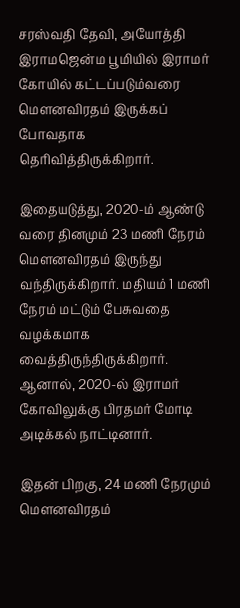சரஸ்வதி தேவி, அயோத்தி இராமஜென்ம பூமியில் இராமர் கோயில் கட்டப்படும்வரை மௌனவிரதம் இருக்கப் போவதாக தெரிவித்திருக்கிறார்.

இதையடுத்து, 2020-ம் ஆண்டு வரை தினமும் 23 மணி நேரம் மௌனவிரதம் இருந்து வந்திருக்கிறார். மதியம் 1 மணி நேரம் மட்டும் பேசுவதை வழக்கமாக வைத்திருந்திருக்கிறார். ஆனால், 2020-ல் இராமர் கோவிலுக்கு பிரதமர் மோடி அடிக்கல் நாட்டினார்.

இதன் பிறகு, 24 மணி நேரமும் மௌனவிரதம்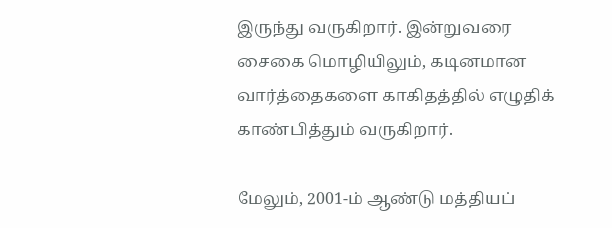இருந்து வருகிறார். இன்றுவரை சைகை மொழியிலும், கடினமான வார்த்தைகளை காகிதத்தில் எழுதிக் காண்பித்தும் வருகிறார்.

மேலும், 2001-ம் ஆண்டு மத்தியப்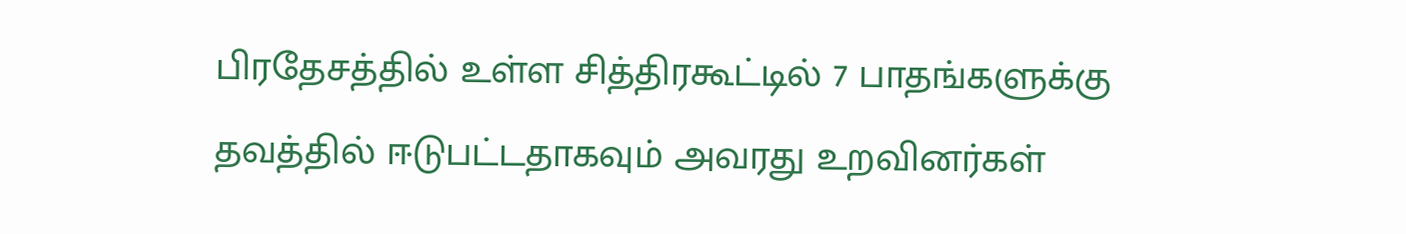பிரதேசத்தில் உள்ள சித்திரகூட்டில் 7 பாதங்களுக்கு தவத்தில் ஈடுபட்டதாகவும் அவரது உறவினர்கள்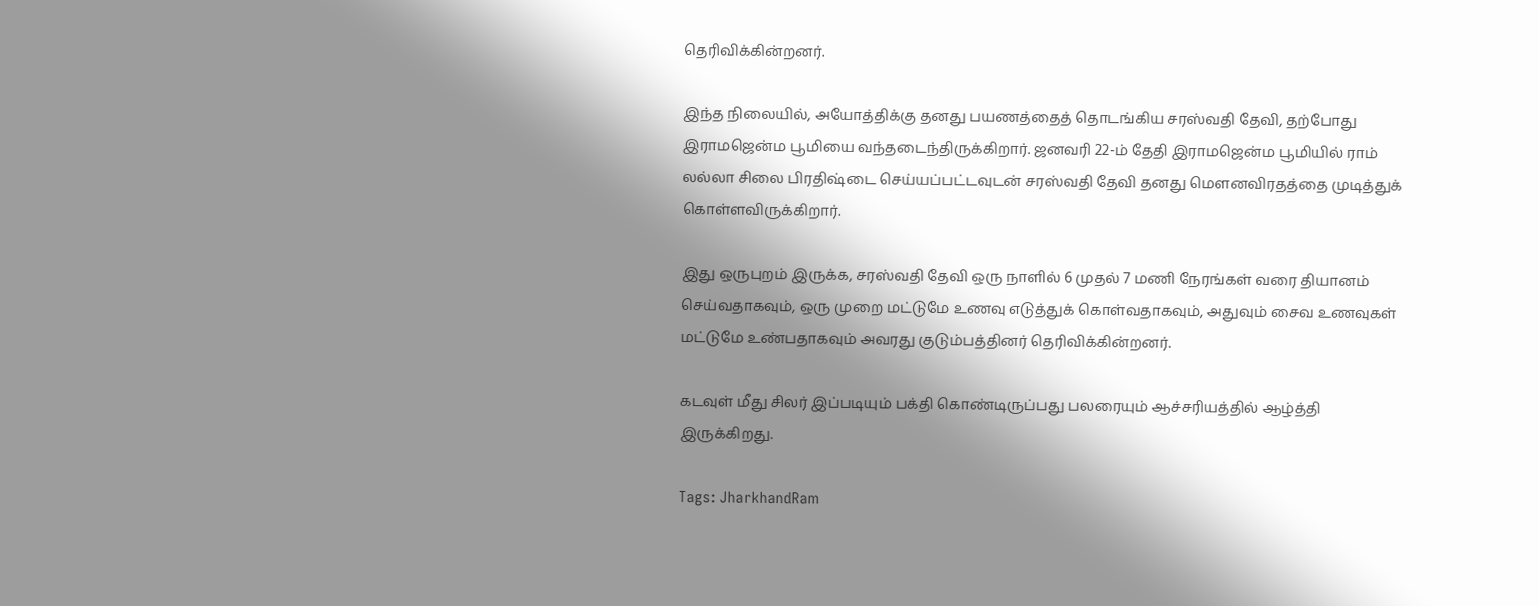தெரிவிக்கின்றனர்.

இந்த நிலையில், அயோத்திக்கு தனது பயணத்தைத் தொடங்கிய சரஸ்வதி தேவி, தற்போது இராமஜென்ம பூமியை வந்தடைந்திருக்கிறார். ஜனவரி 22-ம் தேதி இராமஜென்ம பூமியில் ராம் லல்லா சிலை பிரதிஷ்டை செய்யப்பட்டவுடன் சரஸ்வதி தேவி தனது மௌனவிரதத்தை முடித்துக் கொள்ளவிருக்கிறார்.

இது ஒருபுறம் இருக்க, சரஸ்வதி தேவி ஒரு நாளில் 6 முதல் 7 மணி நேரங்கள் வரை தியானம் செய்வதாகவும், ஒரு முறை மட்டுமே உணவு எடுத்துக் கொள்வதாகவும், அதுவும் சைவ உணவுகள் மட்டுமே உண்பதாகவும் அவரது குடும்பத்தினர் தெரிவிக்கின்றனர்.

கடவுள் மீது சிலர் இப்படியும் பக்தி கொண்டிருப்பது பலரையும் ஆச்சரியத்தில் ஆழ்த்தி இருக்கிறது.

Tags: JharkhandRam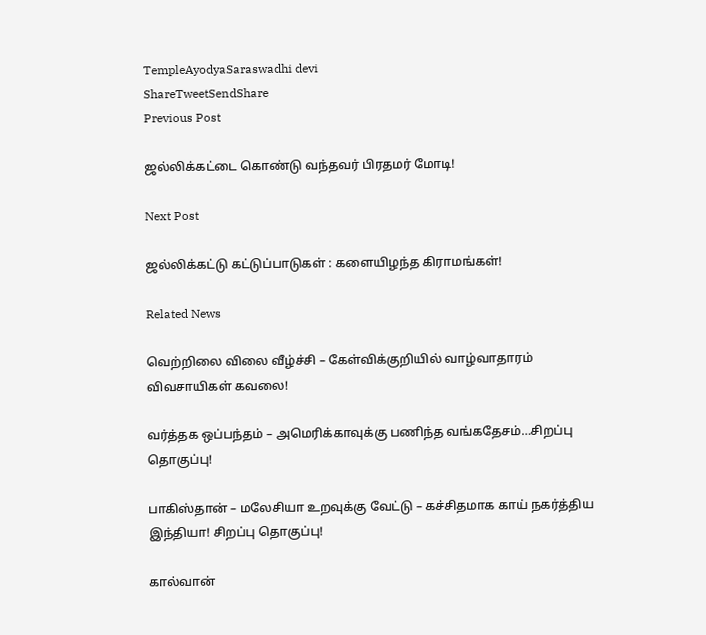TempleAyodyaSaraswadhi devi
ShareTweetSendShare
Previous Post

ஜல்லிக்கட்டை கொண்டு வந்தவர் பிரதமர் மோடி!

Next Post

ஜல்லிக்கட்டு கட்டுப்பாடுகள் : களையிழந்த கிராமங்கள்!

Related News

வெற்றிலை விலை வீழ்ச்சி – கேள்விக்குறியில் வாழ்வாதாரம் விவசாயிகள் கவலை!

வர்த்தக ஒப்பந்தம் – அமெரிக்காவுக்கு பணிந்த வங்கதேசம்…சிறப்பு தொகுப்பு!

பாகிஸ்தான் – மலேசியா உறவுக்கு வேட்டு – கச்சிதமாக காய் நகர்த்திய இந்தியா! சிறப்பு தொகுப்பு!

கால்வான்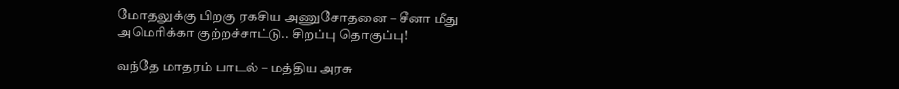மோதலுக்கு பிறகு ரகசிய அணுசோதனை – சீனா மீது அமெரிக்கா குற்றச்சாட்டு.. சிறப்பு தொகுப்பு!

வந்தே மாதரம் பாடல் – மத்திய அரசு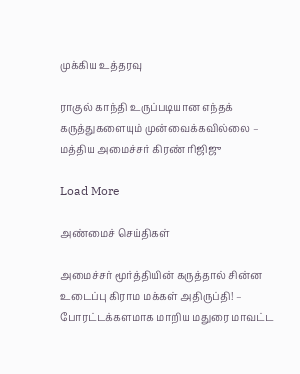முக்கிய உத்தரவு

ராகுல் காந்தி உருப்படியான எந்தக் கருத்துகளையும் முன்வைக்கவில்லை – மத்திய அமைச்சர் கிரண் ரிஜிஜு

Load More

அண்மைச் செய்திகள்

அமைச்சர் மூர்த்தியின் கருத்தால் சின்ன உடைப்பு கிராம மக்கள் அதிருப்தி! – போரட்டக்களமாக மாறிய மதுரை மாவட்ட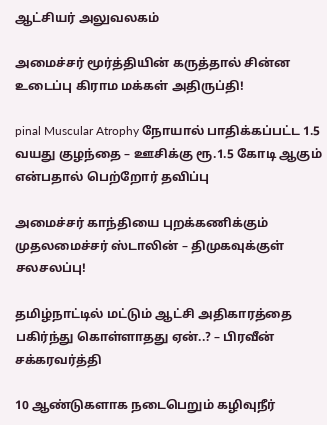ஆட்சியர் அலுவலகம்

அமைச்சர் மூர்த்தியின் கருத்தால் சின்ன உடைப்பு கிராம மக்கள் அதிருப்தி!

pinal Muscular Atrophy நோயால் பாதிக்கப்பட்ட 1.5 வயது குழந்தை – ஊசிக்கு ரூ.1.5 கோடி ஆகும் என்பதால் பெற்றோர் தவிப்பு

அமைச்சர் காந்தியை புறக்கணிக்கும் முதலமைச்சர் ஸ்டாலின் – திமுகவுக்குள் சலசலப்பு!

தமிழ்நாட்டில் மட்டும் ஆட்சி அதிகாரத்தை பகிர்ந்து கொள்ளாதது ஏன்..? – பிரவீன் சக்கரவர்த்தி

10 ஆண்டுகளாக நடைபெறும் கழிவுநீர்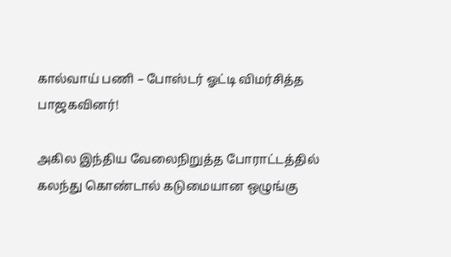கால்வாய் பணி – போஸ்டர் ஓட்டி விமர்சித்த பாஜகவினர்!

அகில இந்திய வேலைநிறுத்த போராட்டத்தில் கலந்து கொண்டால் கடுமையான ஒழுங்கு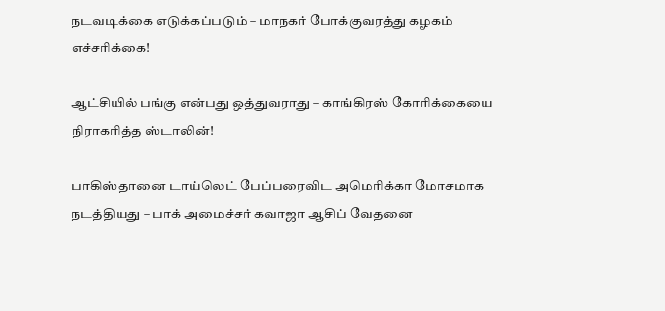நடவடிக்கை எடுக்கப்படும் – மாநகர் போக்குவரத்து கழகம் எச்சரிக்கை!

ஆட்சியில் பங்கு என்பது ஒத்துவராது – காங்கிரஸ் கோரிக்கையை நிராகரித்த ஸ்டாலின்!

பாகிஸ்தானை டாய்லெட் பேப்பரைவிட அமெரிக்கா மோசமாக நடத்தியது – பாக் அமைச்சர் கவாஜா ஆசிப் வேதனை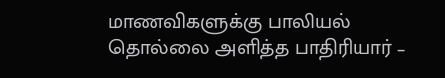மாணவிகளுக்கு பாலியல் தொல்லை அளித்த பாதிரியார் –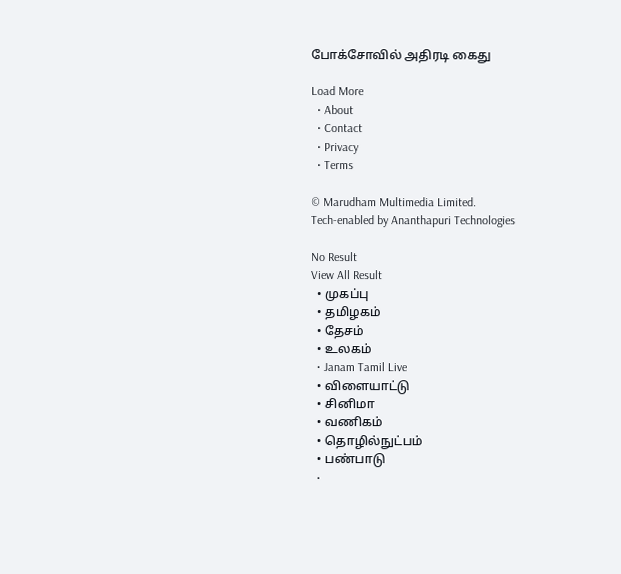போக்சோவில் அதிரடி கைது

Load More
  • About
  • Contact
  • Privacy
  • Terms

© Marudham Multimedia Limited.
Tech-enabled by Ananthapuri Technologies

No Result
View All Result
  • முகப்பு
  • தமிழகம்
  • தேசம்
  • உலகம்
  • Janam Tamil Live
  • விளையாட்டு
  • சினிமா
  • வணிகம்
  • தொழில்நுட்பம்
  • பண்பாடு
  •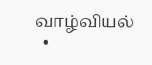வாழ்வியல்
  •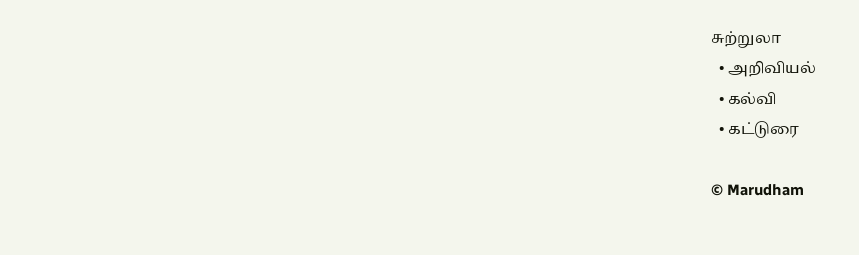சுற்றுலா
  • அறிவியல்
  • கல்வி
  • கட்டுரை

© Marudham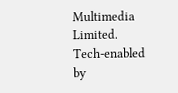Multimedia Limited.
Tech-enabled by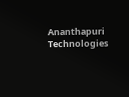Ananthapuri Technologies